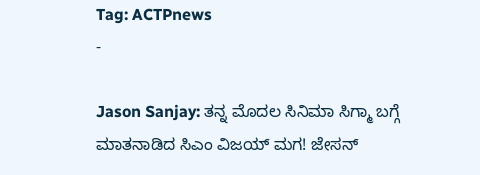Tag: ACTPnews
-

Jason Sanjay: ತನ್ನ ಮೊದಲ ಸಿನಿಮಾ ಸಿಗ್ಮಾ ಬಗ್ಗೆ ಮಾತನಾಡಿದ ಸಿಎಂ ವಿಜಯ್ ಮಗ! ಜೇಸನ್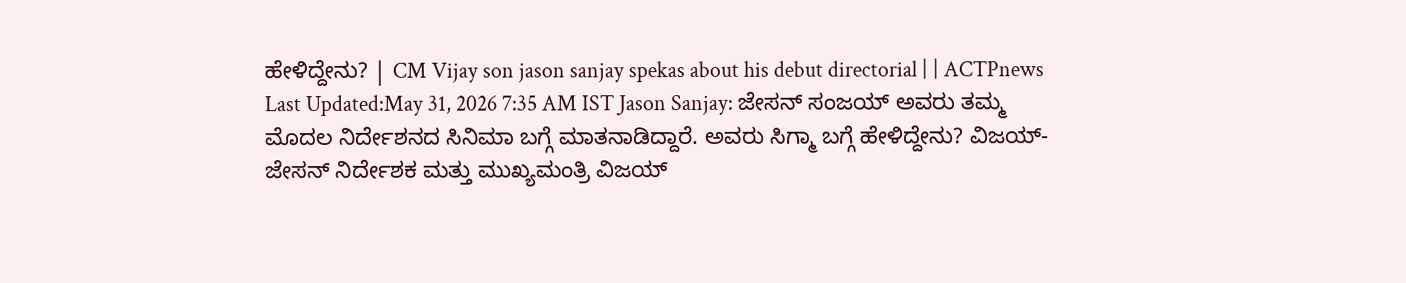ಹೇಳಿದ್ದೇನು? | CM Vijay son jason sanjay spekas about his debut directorial | | ACTPnews
Last Updated:May 31, 2026 7:35 AM IST Jason Sanjay: ಜೇಸನ್ ಸಂಜಯ್ ಅವರು ತಮ್ಮ ಮೊದಲ ನಿರ್ದೇಶನದ ಸಿನಿಮಾ ಬಗ್ಗೆ ಮಾತನಾಡಿದ್ದಾರೆ. ಅವರು ಸಿಗ್ಮಾ ಬಗ್ಗೆ ಹೇಳಿದ್ದೇನು? ವಿಜಯ್-ಜೇಸನ್ ನಿರ್ದೇಶಕ ಮತ್ತು ಮುಖ್ಯಮಂತ್ರಿ ವಿಜಯ್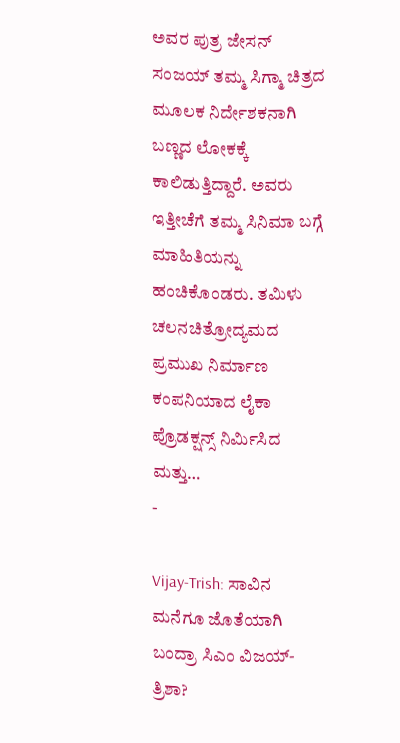ಅವರ ಪುತ್ರ ಜೇಸನ್ ಸಂಜಯ್ ತಮ್ಮ ಸಿಗ್ಮಾ ಚಿತ್ರದ ಮೂಲಕ ನಿರ್ದೇಶಕನಾಗಿ ಬಣ್ಣದ ಲೋಕಕ್ಕೆ ಕಾಲಿಡುತ್ತಿದ್ದಾರೆ. ಅವರು ಇತ್ತೀಚೆಗೆ ತಮ್ಮ ಸಿನಿಮಾ ಬಗ್ಗೆ ಮಾಹಿತಿಯನ್ನು ಹಂಚಿಕೊಂಡರು. ತಮಿಳು ಚಲನಚಿತ್ರೋದ್ಯಮದ ಪ್ರಮುಖ ನಿರ್ಮಾಣ ಕಂಪನಿಯಾದ ಲೈಕಾ ಪ್ರೊಡಕ್ಷನ್ಸ್ ನಿರ್ಮಿಸಿದ ಮತ್ತು…
-

Vijay-Trish: ಸಾವಿನ ಮನೆಗೂ ಜೊತೆಯಾಗಿ ಬಂದ್ರಾ ಸಿಎಂ ವಿಜಯ್-ತ್ರಿಶಾ?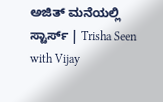ಅಜಿತ್ ಮನೆಯಲ್ಲಿ ಸ್ಟಾರ್ಸ್ | Trisha Seen with Vijay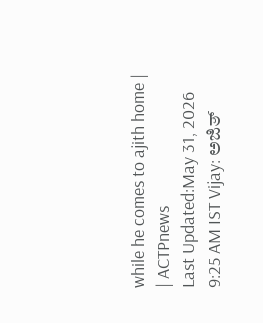while he comes to ajith home | | ACTPnews
Last Updated:May 31, 2026 9:25 AM IST Vijay: ಅಜಿತ್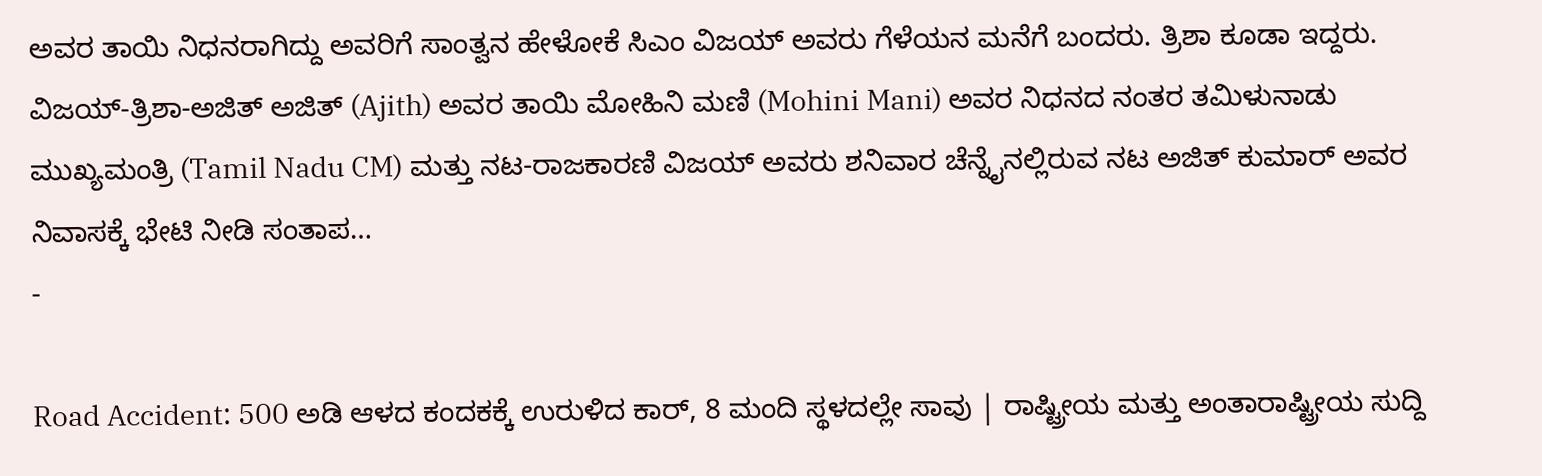ಅವರ ತಾಯಿ ನಿಧನರಾಗಿದ್ದು ಅವರಿಗೆ ಸಾಂತ್ವನ ಹೇಳೋಕೆ ಸಿಎಂ ವಿಜಯ್ ಅವರು ಗೆಳೆಯನ ಮನೆಗೆ ಬಂದರು. ತ್ರಿಶಾ ಕೂಡಾ ಇದ್ದರು. ವಿಜಯ್-ತ್ರಿಶಾ-ಅಜಿತ್ ಅಜಿತ್ (Ajith) ಅವರ ತಾಯಿ ಮೋಹಿನಿ ಮಣಿ (Mohini Mani) ಅವರ ನಿಧನದ ನಂತರ ತಮಿಳುನಾಡು ಮುಖ್ಯಮಂತ್ರಿ (Tamil Nadu CM) ಮತ್ತು ನಟ-ರಾಜಕಾರಣಿ ವಿಜಯ್ ಅವರು ಶನಿವಾರ ಚೆನ್ನೈನಲ್ಲಿರುವ ನಟ ಅಜಿತ್ ಕುಮಾರ್ ಅವರ ನಿವಾಸಕ್ಕೆ ಭೇಟಿ ನೀಡಿ ಸಂತಾಪ…
-

Road Accident: 500 ಅಡಿ ಆಳದ ಕಂದಕಕ್ಕೆ ಉರುಳಿದ ಕಾರ್, 8 ಮಂದಿ ಸ್ಥಳದಲ್ಲೇ ಸಾವು | ರಾಷ್ಟ್ರೀಯ ಮತ್ತು ಅಂತಾರಾಷ್ಟ್ರೀಯ ಸುದ್ದಿ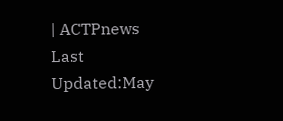| ACTPnews
Last Updated:May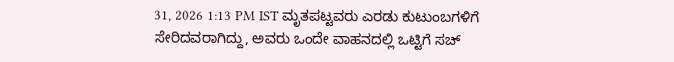31, 2026 1:13 PM IST ಮೃತಪಟ್ಟವರು ಎರಡು ಕುಟುಂಬಗಳಿಗೆ ಸೇರಿದವರಾಗಿದ್ದು, ಅವರು ಒಂದೇ ವಾಹನದಲ್ಲಿ ಒಟ್ಟಿಗೆ ಸಚ್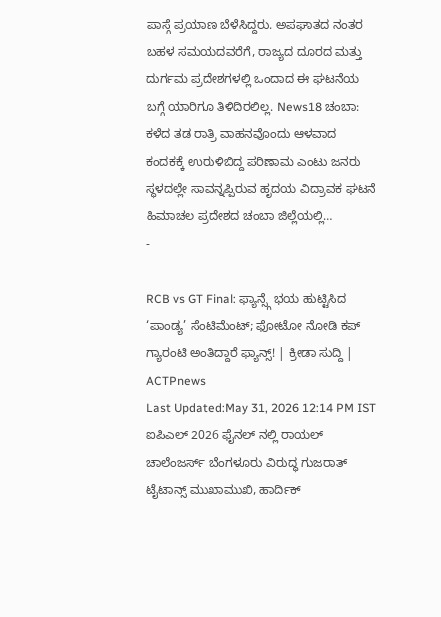ಪಾಸ್ಗೆ ಪ್ರಯಾಣ ಬೆಳೆಸಿದ್ದರು. ಅಪಘಾತದ ನಂತರ ಬಹಳ ಸಮಯದವರೆಗೆ, ರಾಜ್ಯದ ದೂರದ ಮತ್ತು ದುರ್ಗಮ ಪ್ರದೇಶಗಳಲ್ಲಿ ಒಂದಾದ ಈ ಘಟನೆಯ ಬಗ್ಗೆ ಯಾರಿಗೂ ತಿಳಿದಿರಲಿಲ್ಲ. News18 ಚಂಬಾ: ಕಳೆದ ತಡ ರಾತ್ರಿ ವಾಹನವೊಂದು ಆಳವಾದ ಕಂದಕಕ್ಕೆ ಉರುಳಿಬಿದ್ದ ಪರಿಣಾಮ ಎಂಟು ಜನರು ಸ್ಥಳದಲ್ಲೇ ಸಾವನ್ನಪ್ಪಿರುವ ಹೃದಯ ವಿದ್ರಾವಕ ಘಟನೆ ಹಿಮಾಚಲ ಪ್ರದೇಶದ ಚಂಬಾ ಜಿಲ್ಲೆಯಲ್ಲಿ…
-

RCB vs GT Final: ಫ್ಯಾನ್ಸ್ಗೆ ಭಯ ಹುಟ್ಟಿಸಿದ ‘ಪಾಂಡ್ಯ’ ಸೆಂಟಿಮೆಂಟ್; ಫೋಟೋ ನೋಡಿ ಕಪ್ ಗ್ಯಾರಂಟಿ ಅಂತಿದ್ದಾರೆ ಫ್ಯಾನ್ಸ್! | ಕ್ರೀಡಾ ಸುದ್ದಿ | ACTPnews
Last Updated:May 31, 2026 12:14 PM IST ಐಪಿಎಲ್ 2026 ಫೈನಲ್ ನಲ್ಲಿ ರಾಯಲ್ ಚಾಲೆಂಜರ್ಸ್ ಬೆಂಗಳೂರು ವಿರುದ್ಧ ಗುಜರಾತ್ ಟೈಟಾನ್ಸ್ ಮುಖಾಮುಖಿ, ಹಾರ್ದಿಕ್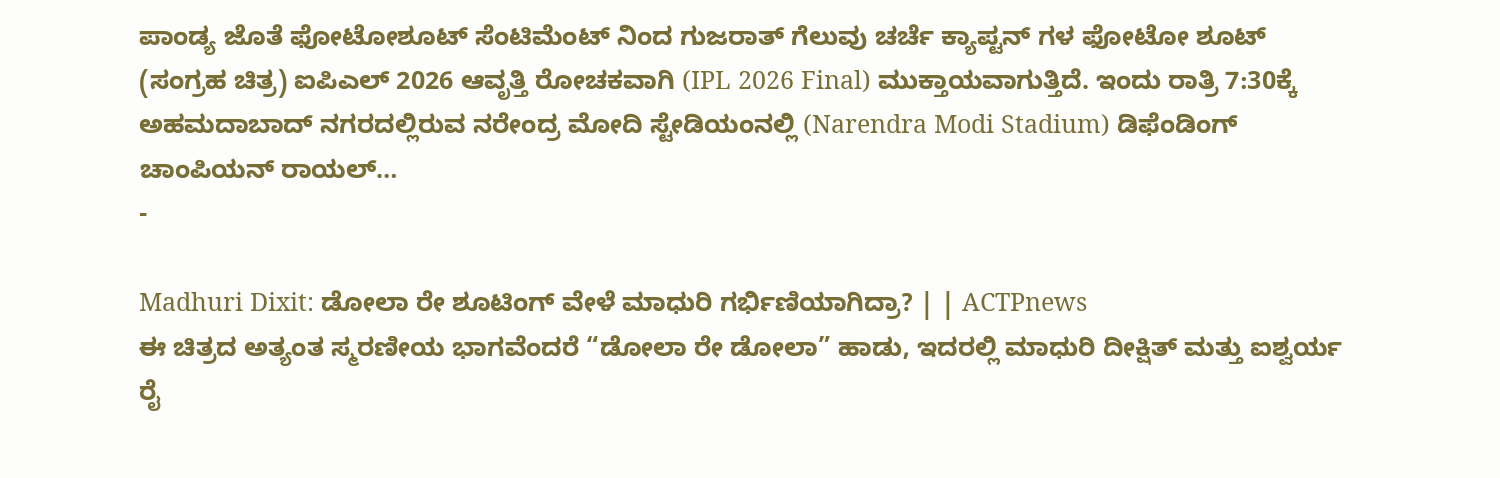ಪಾಂಡ್ಯ ಜೊತೆ ಫೋಟೋಶೂಟ್ ಸೆಂಟಿಮೆಂಟ್ ನಿಂದ ಗುಜರಾತ್ ಗೆಲುವು ಚರ್ಚೆ ಕ್ಯಾಪ್ಟನ್ ಗಳ ಫೋಟೋ ಶೂಟ್ (ಸಂಗ್ರಹ ಚಿತ್ರ) ಐಪಿಎಲ್ 2026 ಆವೃತ್ತಿ ರೋಚಕವಾಗಿ (IPL 2026 Final) ಮುಕ್ತಾಯವಾಗುತ್ತಿದೆ. ಇಂದು ರಾತ್ರಿ 7:30ಕ್ಕೆ ಅಹಮದಾಬಾದ್ ನಗರದಲ್ಲಿರುವ ನರೇಂದ್ರ ಮೋದಿ ಸ್ಟೇಡಿಯಂನಲ್ಲಿ (Narendra Modi Stadium) ಡಿಫೆಂಡಿಂಗ್ ಚಾಂಪಿಯನ್ ರಾಯಲ್…
-

Madhuri Dixit: ಡೋಲಾ ರೇ ಶೂಟಿಂಗ್ ವೇಳೆ ಮಾಧುರಿ ಗರ್ಭಿಣಿಯಾಗಿದ್ರಾ? | | ACTPnews
ಈ ಚಿತ್ರದ ಅತ್ಯಂತ ಸ್ಮರಣೀಯ ಭಾಗವೆಂದರೆ “ಡೋಲಾ ರೇ ಡೋಲಾ” ಹಾಡು, ಇದರಲ್ಲಿ ಮಾಧುರಿ ದೀಕ್ಷಿತ್ ಮತ್ತು ಐಶ್ವರ್ಯ ರೈ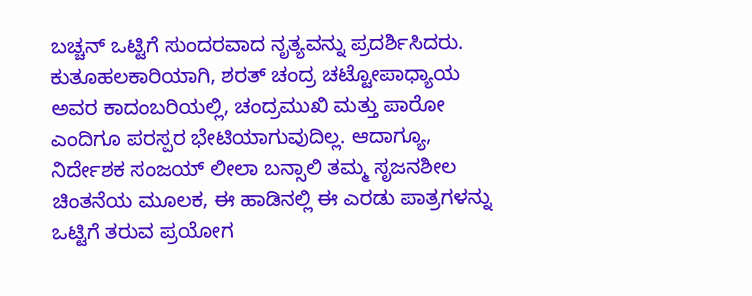ಬಚ್ಚನ್ ಒಟ್ಟಿಗೆ ಸುಂದರವಾದ ನೃತ್ಯವನ್ನು ಪ್ರದರ್ಶಿಸಿದರು. ಕುತೂಹಲಕಾರಿಯಾಗಿ, ಶರತ್ ಚಂದ್ರ ಚಟ್ಟೋಪಾಧ್ಯಾಯ ಅವರ ಕಾದಂಬರಿಯಲ್ಲಿ, ಚಂದ್ರಮುಖಿ ಮತ್ತು ಪಾರೋ ಎಂದಿಗೂ ಪರಸ್ಪರ ಭೇಟಿಯಾಗುವುದಿಲ್ಲ. ಆದಾಗ್ಯೂ, ನಿರ್ದೇಶಕ ಸಂಜಯ್ ಲೀಲಾ ಬನ್ಸಾಲಿ ತಮ್ಮ ಸೃಜನಶೀಲ ಚಿಂತನೆಯ ಮೂಲಕ, ಈ ಹಾಡಿನಲ್ಲಿ ಈ ಎರಡು ಪಾತ್ರಗಳನ್ನು ಒಟ್ಟಿಗೆ ತರುವ ಪ್ರಯೋಗ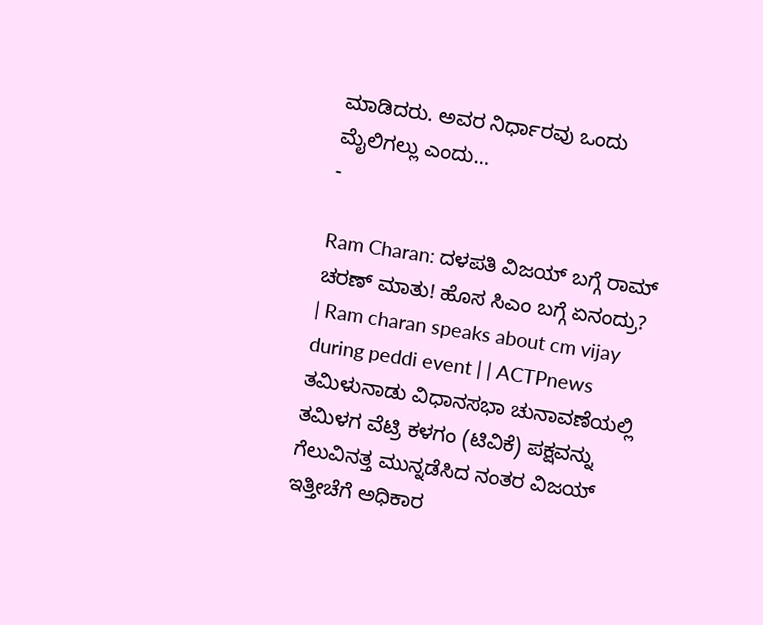ಮಾಡಿದರು. ಅವರ ನಿರ್ಧಾರವು ಒಂದು ಮೈಲಿಗಲ್ಲು ಎಂದು…
-

Ram Charan: ದಳಪತಿ ವಿಜಯ್ ಬಗ್ಗೆ ರಾಮ್ ಚರಣ್ ಮಾತು! ಹೊಸ ಸಿಎಂ ಬಗ್ಗೆ ಏನಂದ್ರು? | Ram charan speaks about cm vijay during peddi event | | ACTPnews
ತಮಿಳುನಾಡು ವಿಧಾನಸಭಾ ಚುನಾವಣೆಯಲ್ಲಿ ತಮಿಳಗ ವೆಟ್ರಿ ಕಳಗಂ (ಟಿವಿಕೆ) ಪಕ್ಷವನ್ನು ಗೆಲುವಿನತ್ತ ಮುನ್ನಡೆಸಿದ ನಂತರ ವಿಜಯ್ ಇತ್ತೀಚೆಗೆ ಅಧಿಕಾರ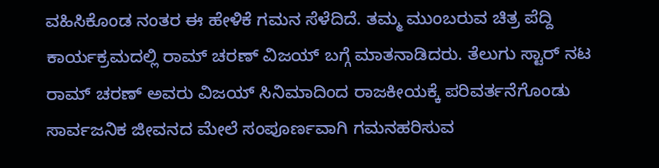ವಹಿಸಿಕೊಂಡ ನಂತರ ಈ ಹೇಳಿಕೆ ಗಮನ ಸೆಳೆದಿದೆ. ತಮ್ಮ ಮುಂಬರುವ ಚಿತ್ರ ಪೆದ್ದಿ ಕಾರ್ಯಕ್ರಮದಲ್ಲಿ ರಾಮ್ ಚರಣ್ ವಿಜಯ್ ಬಗ್ಗೆ ಮಾತನಾಡಿದರು. ತೆಲುಗು ಸ್ಟಾರ್ ನಟ ರಾಮ್ ಚರಣ್ ಅವರು ವಿಜಯ್ ಸಿನಿಮಾದಿಂದ ರಾಜಕೀಯಕ್ಕೆ ಪರಿವರ್ತನೆಗೊಂಡು ಸಾರ್ವಜನಿಕ ಜೀವನದ ಮೇಲೆ ಸಂಪೂರ್ಣವಾಗಿ ಗಮನಹರಿಸುವ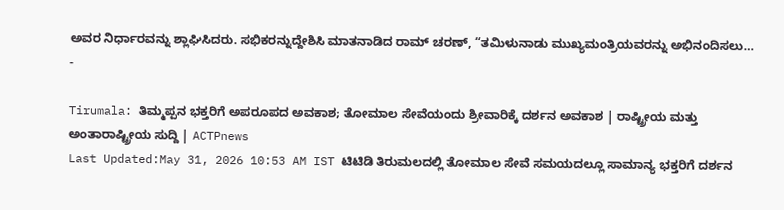ಅವರ ನಿರ್ಧಾರವನ್ನು ಶ್ಲಾಘಿಸಿದರು. ಸಭಿಕರನ್ನುದ್ದೇಶಿಸಿ ಮಾತನಾಡಿದ ರಾಮ್ ಚರಣ್, “ತಮಿಳುನಾಡು ಮುಖ್ಯಮಂತ್ರಿಯವರನ್ನು ಅಭಿನಂದಿಸಲು…
-

Tirumala: ತಿಮ್ಮಪ್ಪನ ಭಕ್ತರಿಗೆ ಅಪರೂಪದ ಅವಕಾಶ; ತೋಮಾಲ ಸೇವೆಯಂದು ಶ್ರೀವಾರಿಕ್ಕೆ ದರ್ಶನ ಅವಕಾಶ | ರಾಷ್ಟ್ರೀಯ ಮತ್ತು ಅಂತಾರಾಷ್ಟ್ರೀಯ ಸುದ್ದಿ | ACTPnews
Last Updated:May 31, 2026 10:53 AM IST ಟಿಟಿಡಿ ತಿರುಮಲದಲ್ಲಿ ತೋಮಾಲ ಸೇವೆ ಸಮಯದಲ್ಲೂ ಸಾಮಾನ್ಯ ಭಕ್ತರಿಗೆ ದರ್ಶನ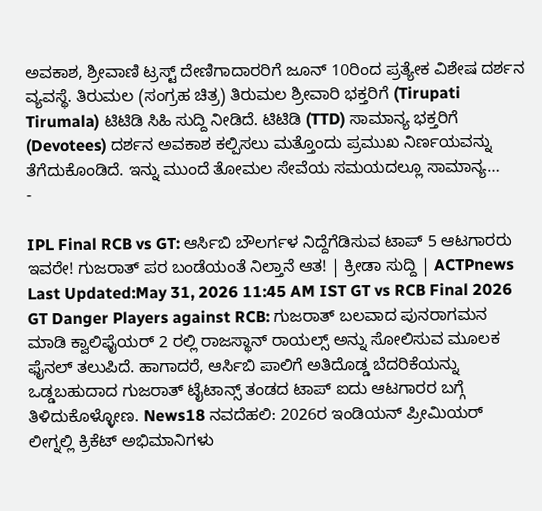ಅವಕಾಶ, ಶ್ರೀವಾಣಿ ಟ್ರಸ್ಟ್ ದೇಣಿಗಾದಾರರಿಗೆ ಜೂನ್ 10ರಿಂದ ಪ್ರತ್ಯೇಕ ವಿಶೇಷ ದರ್ಶನ ವ್ಯವಸ್ಥೆ. ತಿರುಮಲ (ಸಂಗ್ರಹ ಚಿತ್ರ) ತಿರುಮಲ ಶ್ರೀವಾರಿ ಭಕ್ತರಿಗೆ (Tirupati Tirumala) ಟಿಟಿಡಿ ಸಿಹಿ ಸುದ್ದಿ ನೀಡಿದೆ. ಟಿಟಿಡಿ (TTD) ಸಾಮಾನ್ಯ ಭಕ್ತರಿಗೆ (Devotees) ದರ್ಶನ ಅವಕಾಶ ಕಲ್ಪಿಸಲು ಮತ್ತೊಂದು ಪ್ರಮುಖ ನಿರ್ಣಯವನ್ನು ತೆಗೆದುಕೊಂಡಿದೆ. ಇನ್ನು ಮುಂದೆ ತೋಮಲ ಸೇವೆಯ ಸಮಯದಲ್ಲೂ ಸಾಮಾನ್ಯ…
-

IPL Final RCB vs GT: ಆರ್ಸಿಬಿ ಬೌಲರ್ಗಳ ನಿದ್ದೆಗೆಡಿಸುವ ಟಾಪ್ 5 ಆಟಗಾರರು ಇವರೇ! ಗುಜರಾತ್ ಪರ ಬಂಡೆಯಂತೆ ನಿಲ್ತಾನೆ ಆತ! | ಕ್ರೀಡಾ ಸುದ್ದಿ | ACTPnews
Last Updated:May 31, 2026 11:45 AM IST GT vs RCB Final 2026 GT Danger Players against RCB: ಗುಜರಾತ್ ಬಲವಾದ ಪುನರಾಗಮನ ಮಾಡಿ ಕ್ವಾಲಿಫೈಯರ್ 2 ರಲ್ಲಿ ರಾಜಸ್ಥಾನ್ ರಾಯಲ್ಸ್ ಅನ್ನು ಸೋಲಿಸುವ ಮೂಲಕ ಫೈನಲ್ ತಲುಪಿದೆ. ಹಾಗಾದರೆ, ಆರ್ಸಿಬಿ ಪಾಲಿಗೆ ಅತಿದೊಡ್ಡ ಬೆದರಿಕೆಯನ್ನು ಒಡ್ಡಬಹುದಾದ ಗುಜರಾತ್ ಟೈಟಾನ್ಸ್ ತಂಡದ ಟಾಪ್ ಐದು ಆಟಗಾರರ ಬಗ್ಗೆ ತಿಳಿದುಕೊಳ್ಳೋಣ. News18 ನವದೆಹಲಿ: 2026ರ ಇಂಡಿಯನ್ ಪ್ರೀಮಿಯರ್ ಲೀಗ್ನಲ್ಲಿ ಕ್ರಿಕೆಟ್ ಅಭಿಮಾನಿಗಳು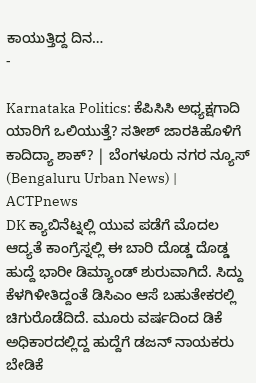ಕಾಯುತ್ತಿದ್ದ ದಿನ…
-

Karnataka Politics: ಕೆಪಿಸಿಸಿ ಅಧ್ಯಕ್ಷಗಾದಿ ಯಾರಿಗೆ ಒಲಿಯುತ್ತೆ? ಸತೀಶ್ ಜಾರಕಿಹೊಳಿಗೆ ಕಾದಿದ್ಯಾ ಶಾಕ್? | ಬೆಂಗಳೂರು ನಗರ ನ್ಯೂಸ್ (Bengaluru Urban News) | ACTPnews
DK ಕ್ಯಾಬಿನೆಟ್ನಲ್ಲಿ ಯುವ ಪಡೆಗೆ ಮೊದಲ ಆದ್ಯತೆ ಕಾಂಗ್ರೆಸ್ನಲ್ಲಿ ಈ ಬಾರಿ ದೊಡ್ಡ ದೊಡ್ಡ ಹುದ್ದೆ ಭಾರೀ ಡಿಮ್ಯಾಂಡ್ ಶುರುವಾಗಿದೆ. ಸಿದ್ದು ಕೆಳಗಿಳೀತಿದ್ದಂತೆ ಡಿಸಿಎಂ ಆಸೆ ಬಹುತೇಕರಲ್ಲಿ ಚಿಗುರೊಡೆದಿದೆ. ಮೂರು ವರ್ಷದಿಂದ ಡಿಕೆ ಅಧಿಕಾರದಲ್ಲಿದ್ದ ಹುದ್ದೆಗೆ ಡಜನ್ ನಾಯಕರು ಬೇಡಿಕೆ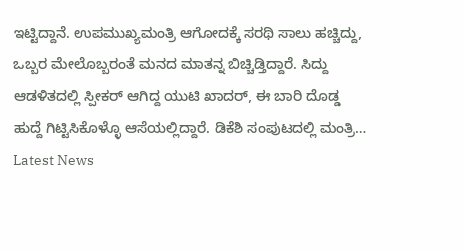ಇಟ್ಟಿದ್ದಾನೆ. ಉಪಮುಖ್ಯಮಂತ್ರಿ ಆಗೋದಕ್ಕೆ ಸರಥಿ ಸಾಲು ಹಚ್ಚಿದ್ದು, ಒಬ್ಬರ ಮೇಲೊಬ್ಬರಂತೆ ಮನದ ಮಾತನ್ನ ಬಿಚ್ಚಿಡ್ತಿದ್ದಾರೆ. ಸಿದ್ದು ಆಡಳಿತದಲ್ಲಿ ಸ್ಪೀಕರ್ ಆಗಿದ್ದ ಯುಟಿ ಖಾದರ್, ಈ ಬಾರಿ ದೊಡ್ಡ ಹುದ್ದೆ ಗಿಟ್ಟಿಸಿಕೊಳ್ಳೊ ಆಸೆಯಲ್ಲಿದ್ದಾರೆ. ಡಿಕೆಶಿ ಸಂಪುಟದಲ್ಲಿ ಮಂತ್ರಿ…
Latest News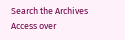Search the Archives
Access over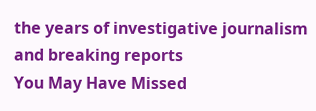the years of investigative journalism and breaking reports
You May Have Missed